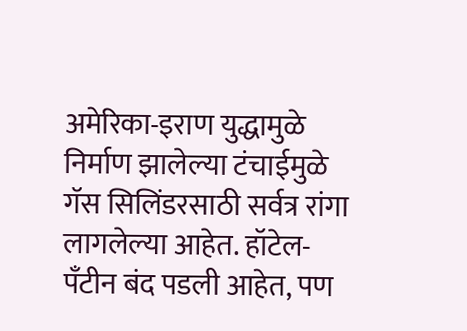अमेरिका-इराण युद्धामुळे निर्माण झालेल्या टंचाईमुळे गॅस सिलिंडरसाठी सर्वत्र रांगा लागलेल्या आहेत. हॉटेल- पँटीन बंद पडली आहेत, पण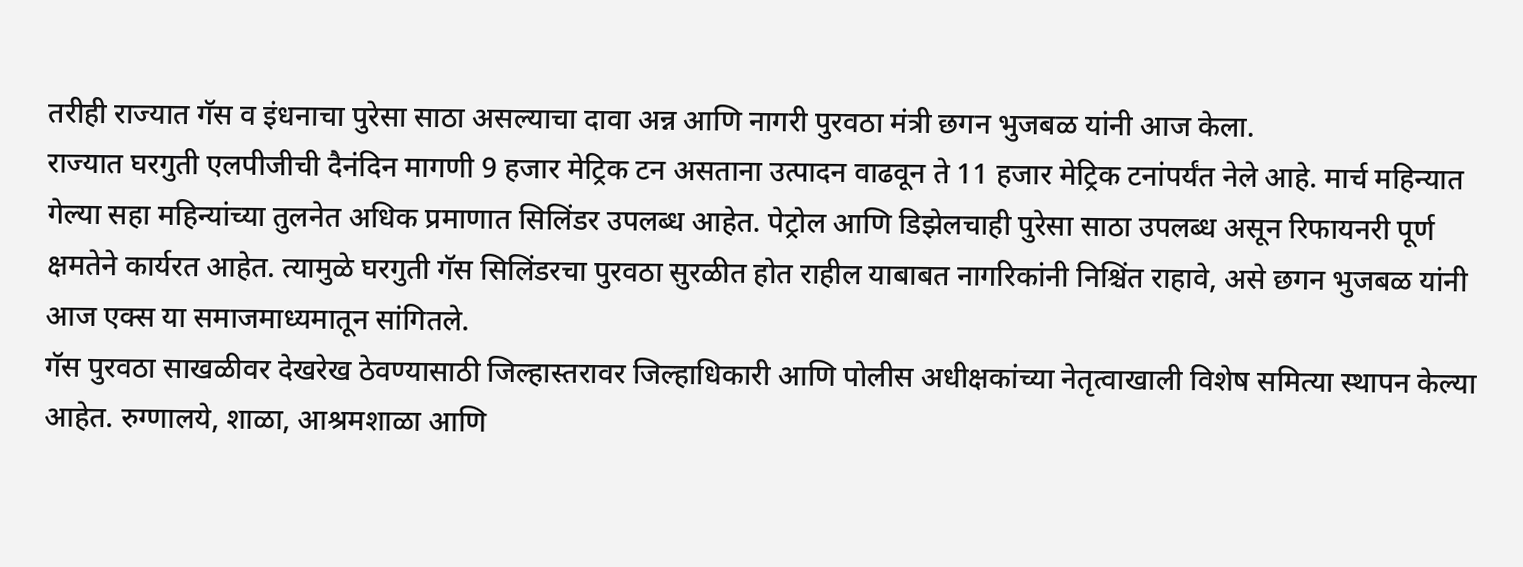तरीही राज्यात गॅस व इंधनाचा पुरेसा साठा असल्याचा दावा अन्न आणि नागरी पुरवठा मंत्री छगन भुजबळ यांनी आज केला.
राज्यात घरगुती एलपीजीची दैनंदिन मागणी 9 हजार मेट्रिक टन असताना उत्पादन वाढवून ते 11 हजार मेट्रिक टनांपर्यंत नेले आहे. मार्च महिन्यात गेल्या सहा महिन्यांच्या तुलनेत अधिक प्रमाणात सिलिंडर उपलब्ध आहेत. पेट्रोल आणि डिझेलचाही पुरेसा साठा उपलब्ध असून रिफायनरी पूर्ण क्षमतेने कार्यरत आहेत. त्यामुळे घरगुती गॅस सिलिंडरचा पुरवठा सुरळीत होत राहील याबाबत नागरिकांनी निश्चिंत राहावे, असे छगन भुजबळ यांनी आज एक्स या समाजमाध्यमातून सांगितले.
गॅस पुरवठा साखळीवर देखरेख ठेवण्यासाठी जिल्हास्तरावर जिल्हाधिकारी आणि पोलीस अधीक्षकांच्या नेतृत्वाखाली विशेष समित्या स्थापन केल्या आहेत. रुग्णालये, शाळा, आश्रमशाळा आणि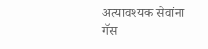अत्यावश्यक सेवांना गॅस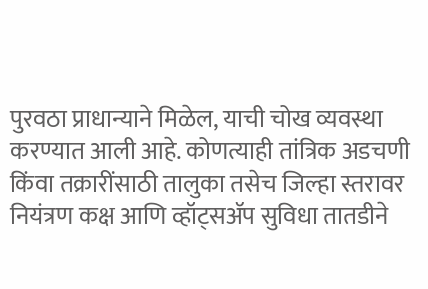पुरवठा प्राधान्याने मिळेल, याची चोख व्यवस्था करण्यात आली आहे. कोणत्याही तांत्रिक अडचणी किंवा तक्रारींसाठी तालुका तसेच जिल्हा स्तरावर नियंत्रण कक्ष आणि व्हॉट्सॲप सुविधा तातडीने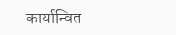कार्यान्वित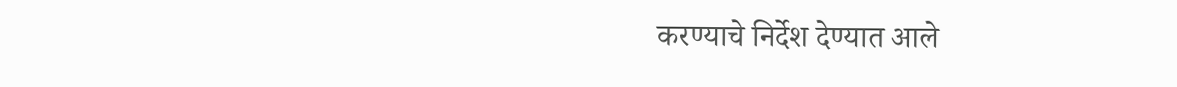करण्याचे निर्देश देण्यात आले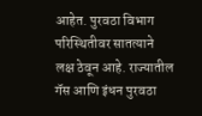आहेत. पुरवठा विभाग परिस्थितीवर सातत्याने लक्ष ठेवून आहे. राज्यातील गॅस आणि इंधन पुरवठा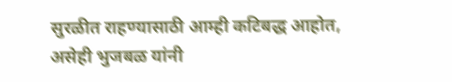सुरळीत राहण्यासाठी आम्ही कटिबद्ध आहोत, असेही भुजबळ यांनी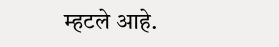म्हटले आहे.